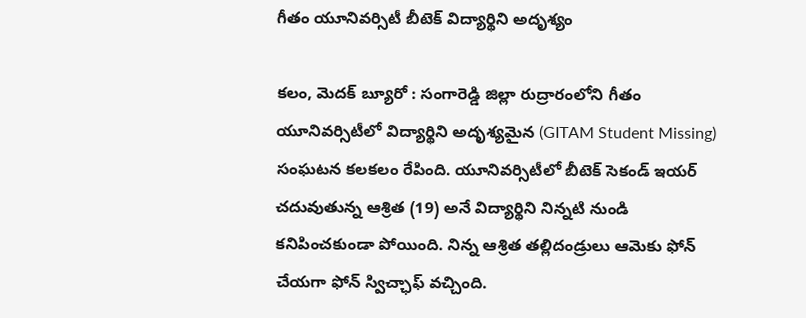గీతం యూనివర్సిటీ బీటెక్ విద్యార్థిని అదృశ్యం

కలం, మెదక్ బ్యూరో : సంగారెడ్డి జిల్లా రుద్రారంలోని గీతం యూనివర్సిటీలో విద్యార్థిని అదృశ్యమైన (GITAM Student Missing) సంఘటన కలకలం రేపింది. యూనివర్సిటీలో బీటెక్ సెకండ్ ఇయర్ చదువుతున్న ఆశ్రిత (19) అనే విద్యార్థిని నిన్నటి నుండి కనిపించకుండా పోయింది. నిన్న ఆశ్రిత తల్లిదండ్రులు ఆమెకు ఫోన్ చేయగా ఫోన్ స్విచ్ఛాఫ్ వచ్చింది.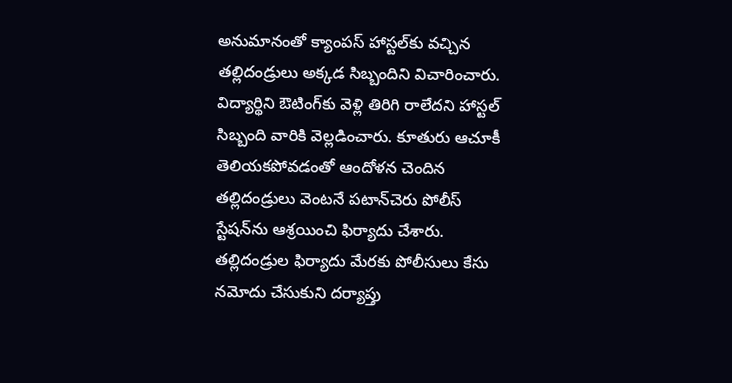అనుమానంతో క్యాంపస్ హాస్టల్‌కు వచ్చిన తల్లిదండ్రులు అక్కడ సిబ్బందిని విచారించారు. విద్యార్థిని ఔటింగ్‌కు వెళ్లి తిరిగి రాలేదని హాస్టల్ సిబ్బంది వారికి వెల్లడించారు. కూతురు ఆచూకీ తెలియకపోవడంతో ఆందోళన చెందిన తల్లిదండ్రులు వెంటనే పటాన్‌చెరు పోలీస్ స్టేషన్‌ను ఆశ్రయించి ఫిర్యాదు చేశారు. తల్లిదండ్రుల ఫిర్యాదు మేరకు పోలీసులు కేసు నమోదు చేసుకుని దర్యాప్తు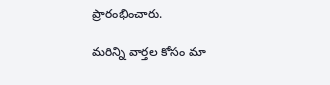ప్రారంభించారు.

మ‌రిన్ని వార్త‌ల కోసం మా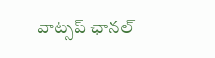వాట్స‌ప్ ఛాన‌ల్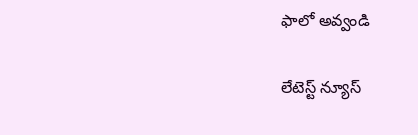ఫాలో అవ్వండి

లేటెస్ట్ న్యూస్‌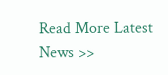Read More Latest News >>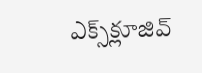ఎక్స్‌క్లూజివ్‌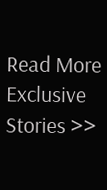Read More Exclusive Stories >>